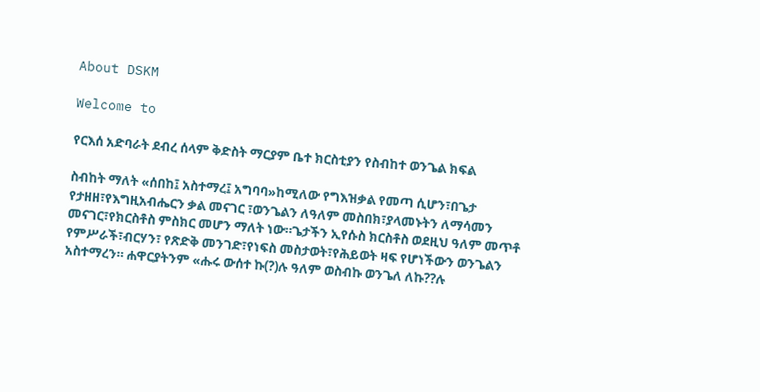About DSKM

Welcome to

የርእሰ አድባራት ደብረ ሰላም ቅድስት ማርያም ቤተ ክርስቲያን የስብከተ ወንጌል ክፍል

ስብከት ማለት «ሰበከ፤ አስተማረ፤ አግባባ»ከሚለው የግእዝቃል የመጣ ሲሆን፣በጌታ የታዘዘ፣የእግዚአብሔርን ቃል መናገር ፣ወንጌልን ለዓለም መስበክ፣ያላመኑትን ለማሳመን መናገር፣የክርስቶስ ምስክር መሆን ማለት ነው።ጌታችን ኢየሱስ ክርስቶስ ወደዚህ ዓለም መጥቶ የምሥራች፣ብርሃን፣ የጽድቅ መንገድ፣የነፍስ መስታወት፣የሕይወት ዛፍ የሆነችውን ወንጌልን አስተማረን። ሐዋርያትንም «ሑሩ ውሰተ ኩ(?)ሉ ዓለም ወስብኩ ወንጌለ ለኩ??ሉ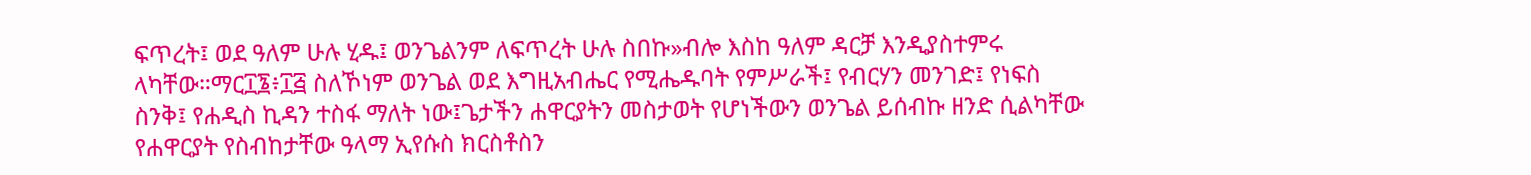ፍጥረት፤ ወደ ዓለም ሁሉ ሂዱ፤ ወንጌልንም ለፍጥረት ሁሉ ስበኩ»ብሎ እስከ ዓለም ዳርቻ እንዲያስተምሩ ላካቸው።ማር፲፮፥፲፭ ስለኾነም ወንጌል ወደ እግዚአብሔር የሚሔዱባት የምሥራች፤ የብርሃን መንገድ፤ የነፍስ ስንቅ፤ የሐዲስ ኪዳን ተስፋ ማለት ነው፤ጌታችን ሐዋርያትን መስታወት የሆነችውን ወንጌል ይሰብኩ ዘንድ ሲልካቸው የሐዋርያት የስብከታቸው ዓላማ ኢየሱስ ክርስቶስን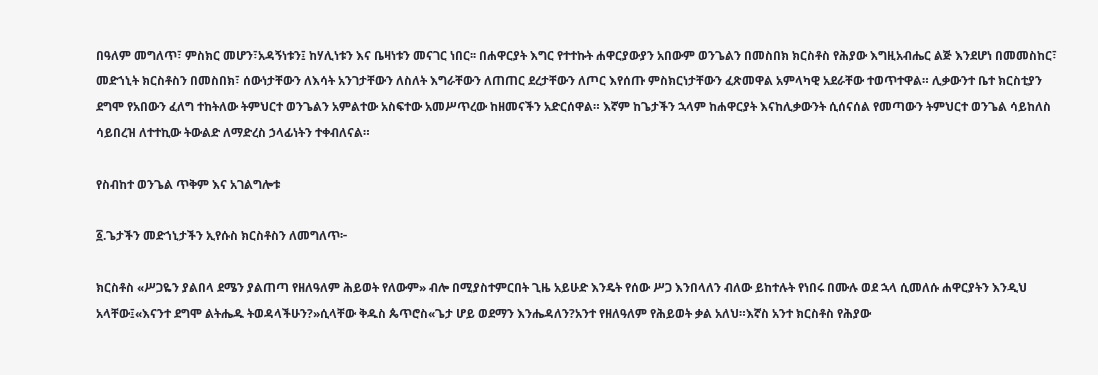በዓለም መግለጥ፣ ምስክር መሆን፣አዳኝነቱን፤ ከሃሊነቱን እና ቤዛነቱን መናገር ነበር፡፡ በሐዋርያት እግር የተተኩት ሐዋርያውያን አበውም ወንጌልን በመስበክ ክርስቶስ የሕያው እግዚአብሔር ልጅ እንደሆነ በመመስከር፣ መድኀኒት ክርስቶስን በመስበክ፣ ሰውነታቸውን ለእሳት አንገታቸውን ለስለት እግራቸውን ለጠጠር ደረታቸውን ለጦር እየሰጡ ምስክርነታቸውን ፈጽመዋል አምላካዊ አደራቸው ተወጥተዋል። ሊቃውንተ ቤተ ክርስቲያን ደግሞ የአበውን ፈለግ ተከትለው ትምህርተ ወንጌልን አምልተው አስፍተው አመሥጥረው ከዘመናችን አድርሰዋል። እኛም ከጌታችን ኋላም ከሐዋርያት እናከሊቃውንት ሲሰናሰል የመጣውን ትምህርተ ወንጌል ሳይከለስ ሳይበረዝ ለተተኪው ትውልድ ለማድረስ ኃላፊነትን ተቀብለናል።

የስብከተ ወንጌል ጥቅም እና አገልግሎቱ

፩.ጌታችን መድኀኒታችን ኢየሱስ ክርስቶስን ለመግለጥ፦

ክርስቶስ «ሥጋዬን ያልበላ ደሜን ያልጠጣ የዘለዓለም ሕይወት የለውም» ብሎ በሚያስተምርበት ጊዜ አይሁድ እንዴት የሰው ሥጋ እንበላለን ብለው ይከተሉት የነበሩ በሙሉ ወደ ኋላ ሲመለሱ ሐዋርያትን እንዲህ አላቸው፤«እናንተ ደግሞ ልትሔዱ ትወዳላችሁን?»ሲላቸው ቅዱስ ጴጥሮስ«ጌታ ሆይ ወደማን እንሔዳለን?አንተ የዘለዓለም የሕይወት ቃል አለህ።እኛስ አንተ ክርስቶስ የሕያው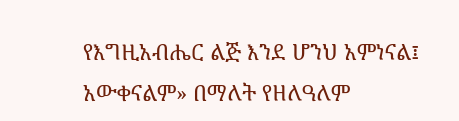የእግዚአብሔር ልጅ እንደ ሆንህ አምነናል፤ አውቀናልም» በማለት የዘለዓለም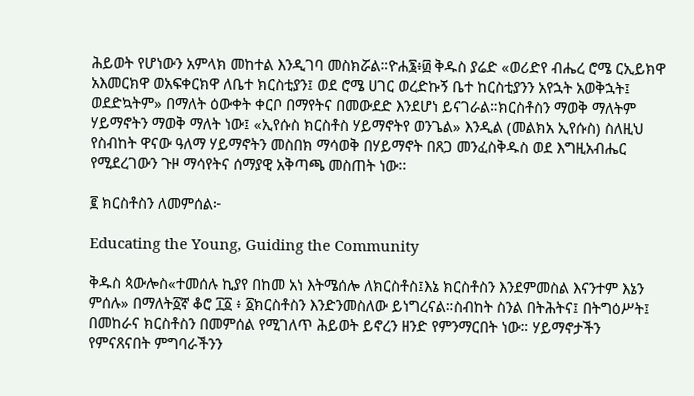ሕይወት የሆነውን አምላክ መከተል እንዲገባ መስክሯል።ዮሐ፮፥፴ ቅዱስ ያሬድ «ወሪድየ ብሔረ ሮሜ ርኢይክዋ አእመርክዋ ወአፍቀርክዋ ለቤተ ክርስቲያን፤ ወደ ሮሜ ሀገር ወረድኩኝ ቤተ ከርስቲያንን አየኋት አወቅኋት፤ ወደድኳትም» በማለት ዕውቀት ቀርቦ በማየትና በመውደድ እንደሆነ ይናገራል።ክርስቶስን ማወቅ ማለትም ሃይማኖትን ማወቅ ማለት ነው፤ «ኢየሱስ ክርስቶስ ሃይማኖትየ ወንጌል» እንዲል (መልክአ ኢየሱስ) ስለዚህ የስብከት ዋናው ዓለማ ሃይማኖትን መስበክ ማሳወቅ በሃይማኖት በጸጋ መንፈስቅዱስ ወደ እግዚአብሔር የሚደረገውን ጉዞ ማሳየትና ሰማያዊ አቅጣጫ መስጠት ነው፡፡

፪ ክርስቶስን ለመምሰል፦

Educating the Young, Guiding the Community

ቅዱስ ጳውሎስ«ተመሰሉ ኪያየ በከመ አነ እትሜሰሎ ለክርስቶስ፤እኔ ክርስቶስን እንደምመስል እናንተም እኔን ምሰሉ» በማለት፩ኛ ቆሮ ፲፩ ፥ ፩ክርስቶስን እንድንመስለው ይነግረናል።ስብከት ስንል በትሕትና፤ በትግዕሥት፤ በመከራና ክርስቶስን በመምሰል የሚገለጥ ሕይወት ይኖረን ዘንድ የምንማርበት ነው። ሃይማኖታችን የምናጸናበት ምግባራችንን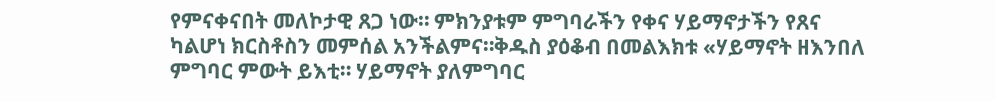የምናቀናበት መለኮታዊ ጸጋ ነው። ምክንያቱም ምግባራችን የቀና ሃይማኖታችን የጸና ካልሆነ ክርስቶስን መምሰል አንችልምና።ቅዱስ ያዕቆብ በመልእክቱ «ሃይማኖት ዘእንበለ ምግባር ምውት ይእቲ። ሃይማኖት ያለምግባር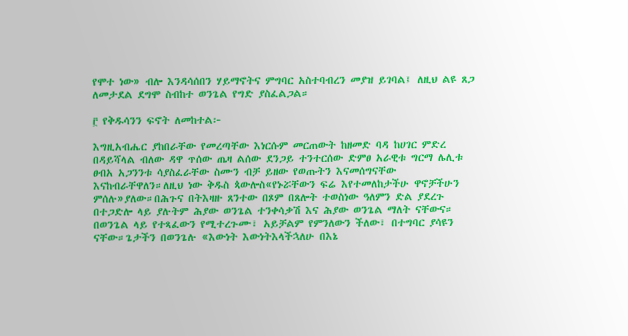የሞተ ነው» ብሎ እንዳሳሰበን ሃይማኖትና ምግባር አስተባብረን መያዝ ይገባል፤ ለዚህ ልዩ ጸጋ ለመታደል ደግሞ ስብከተ ወንጌል የግድ ያስፈልጋል።

፫ የቅዱሳንን ፍኖት ለመከተል፦

እግዚአብሔር ያከበራቸው የመረጣቸው እነርሱም መርጠውት ከዘመድ ባዳ ከሀገር ምድረ በዳይሻላል ብለው ዳዋ ጥሰው ጤዛ ልሰው ደንጋይ ተንተርሰው ድምፀ አራዊቱ ግርማ ሌሊቱ ፀብአ አጋንንቱ ሳያስፈራቸው ስሙን ብቻ ይዘው የወጡትን እናመሰግናቸው እናከብራቸዋለን።ለዚህ ነው ቅዱስ ጳውሎስ«የኑሯቸውን ፍሬ እየተመለከታችሁ ዋኖቻችሁን ምሰሉ»ያለው።በሕጉና በትእዛዙ ጸንተው በጾም በጸሎት ተወስነው ዓለምን ድል ያደረጉ በተጋድሎ ላይ ያሉትም ሕያው ወንጌል ተንቀሳቃሽ እና ሕያው ወንጌል ማለት ናቸውና። በወንጌል ላይ የተጻፈውን የሚተረጉሙ፣ አይቻልም የምንለውን ችለው፣ በተግባር ያሳዩን ናቸው።ጌታችን በወንጌሉ «እውነት እውነትእላችኋለሁ በእኔ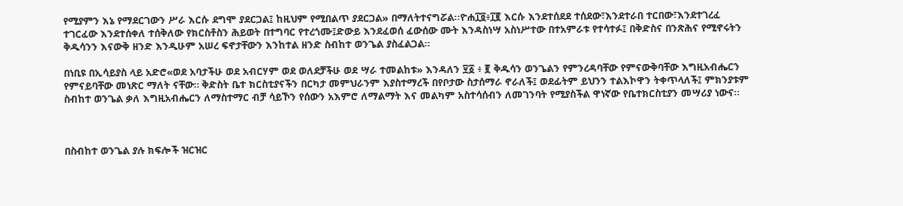የሚያምን እኔ የማደርገውን ሥራ እርሱ ደግሞ ያደርጋል፤ ከዚህም የሚበልጥ ያደርጋል» በማለትተናግሯል፡፡ዮሐ፲፬፥፲፪ እርሱ እንደተሰደደ ተሰደው፣እንደተራበ ተርበው፣እንደተገረፈ ተገርፈው እንደተሰቀለ ተሰቅለው የክርስቶስን ሕይወት በተግባር የተረጎሙ፤ድውይ እንደፈወሰ ፈውሰው ሙት እንዳስነሣ አስነሥተው በተአምራቱ የተሳተፉ፤ በቅድስና በንጽሕና የሚኖሩትን ቅዱሳንን እናውቅ ዘንድ እንዲሁም አሠረ ፍኖታቸውን እንከተል ዘንድ ስብከተ ወንጌል ያስፈልጋል።

በነቢዩ በኢሳይያስ ላይ አድሮ«ወደ አባታችሁ ወደ አብርሃም ወደ ወለደቻችሁ ወደ ሣራ ተመልከቱ» እንዳለን ፶፩ ፥ ፪ ቅዱሳን ወንጌልን የምንረዳባቸው የምናውቅባቸው እግዚአብሔርን የምናይባቸው መነጽር ማለት ናቸው። ቅድስት ቤተ ክርስቲያናችን በርካታ መምህራንም እያስተማረች በየቦታው ስታሰማራ ኖራለች፤ ወደፊትም ይህንን ተልእኮዋን ትቀጥላለች፤ ምክንያቱም ስብከተ ወንጌል ቃለ እግዚአብሔርን ለማስተማር ብቻ ሳይኾን የሰውን አእምሮ ለማልማት እና መልካም አስተሳሰብን ለመገንባት የሚያስችል ዋነኛው የቤተክርስቲያን መሣሪያ ነውና፡፡



በስብከተ ወንጌል ያሉ ክፍሎች ዝርዝር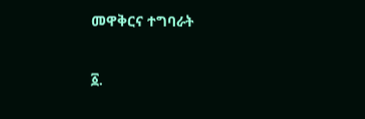መዋቅርና ተግባራት

፩.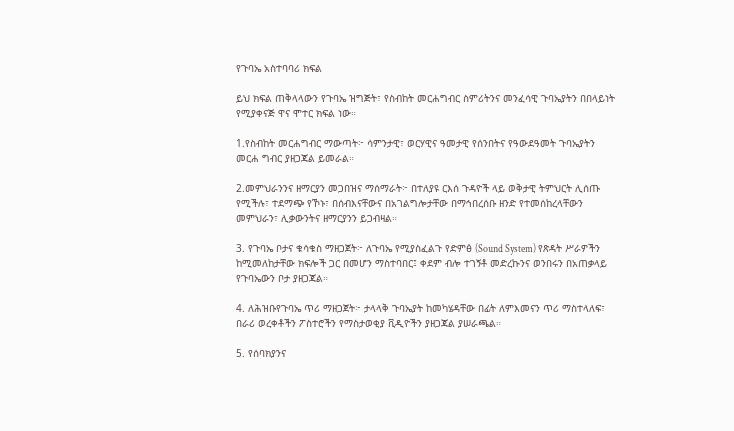የጉባኤ አስተባባሪ ክፍል

ይህ ክፍል ጠቅላላውን የጉባኤ ዝግጅት፣ የስብከት መርሐግብር ስምሪትንና መንፈሳዊ ጉባኤያትን በበላይነት የሚያቀናጅ ዋና ሞተር ክፍል ነው።

1.የስብከት መርሐግብር ማውጣት፦ ሳምንታዊ፣ ወርሃዊና ዓመታዊ የሰንበትና የዓውደዓመት ጉባኤያትን መርሐ ግብር ያዘጋጃል ይመራል።

2.መምህራንንና ዘማርያን መጋበዝና ማሰማራት፦ በተለያዩ ርእሰ ጉዳዮች ላይ ወቅታዊ ትምህርት ሊሰጡ የሚችሉ፣ ተደማጭ የኾኑ፣ በሰብእናቸውና በአገልግሎታቸው በማኅበረሰቡ ዘንድ የተመሰከረላቸውን መምህራን፣ ሊቃውንትና ዘማርያንን ይጋብዛል።

3. የጉባኤ ቦታና ቁሳቁስ ማዘጋጀት፦ ለጉባኤ የሚያስፈልጉ የድምፅ (Sound System) የጽዳት ሥራዎችን ከሚመለከታቸው ክፍሎች ጋር በመሆን ማስተባበር፤ ቀደም ብሎ ተገኝቶ መድረኩንና ወንበሩን በአጠቃላይ የጉባኤውን ቦታ ያዘጋጃል።

4. ለሕዝቡየጉባኤ ጥሪ ማዘጋጀት፦ ታላላቅ ጉባኤያት ከመካሄዳቸው በፊት ለምእመናን ጥሪ ማስተላለፍ፣ በራሪ ወረቀቶችን ፖስተሮችን የማስታወቂያ ቪዲዮችን ያዘጋጃል ያሠራጫል።

5. የሰባክያንና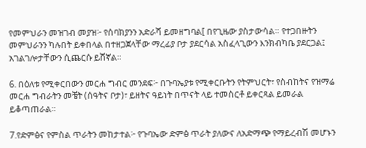የመምህራን መዝገብ መያዝ፦ የሰባክያንን አድራሻ ይመዘግባል[ በየጊዜው ያስታውሳል። የተጋበዙትን መምህራንን ካሉበት ይቀበላል በተዘጋጀላቸው ማረፊያ ቦታ ያደርሳል አስፈላጊውን እንክብካቤ ያደርጋል፤ አገልገሎታቸውን ሲጨርሱ ይሸኛል።

6. በዕለቱ የሚቀርበውን መርሐ ግብር መንደፍ፦ በጉባኤያቱ የሚቀርቡትን የትምህርት፣ የስብከትና የዝማሬ መርሐ ግብራትን መቼት (ሰዓትና ቦታ)፣ ይዘትና ዓይነት በጥናት ላይ ተመስርቶ ይቀርጻል ይመራል ይቆጣጠራል።

7.የድምፅና የምስል ጥራትን መከታተል፦ የጉባኤው ድምፅ ጥራት ያለውና ለአድማጭ የማይረብሽ መሆኑን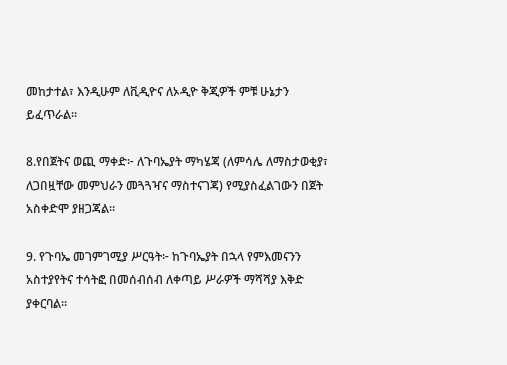መከታተል፣ እንዲሁም ለቪዲዮና ለኦዲዮ ቅጂዎች ምቹ ሁኔታን ይፈጥራል።

8.የበጀትና ወጪ ማቀድ፦ ለጉባኤያት ማካሄጃ (ለምሳሌ ለማስታወቂያ፣ ለጋበዟቸው መምህራን መጓጓዣና ማስተናገጃ) የሚያስፈልገውን በጀት አስቀድሞ ያዘጋጃል።

9. የጉባኤ መገምገሚያ ሥርዓት፦ ከጉባኤያት በኋላ የምእመናንን አስተያየትና ተሳትፎ በመሰብሰብ ለቀጣይ ሥራዎች ማሻሻያ እቅድ ያቀርባል።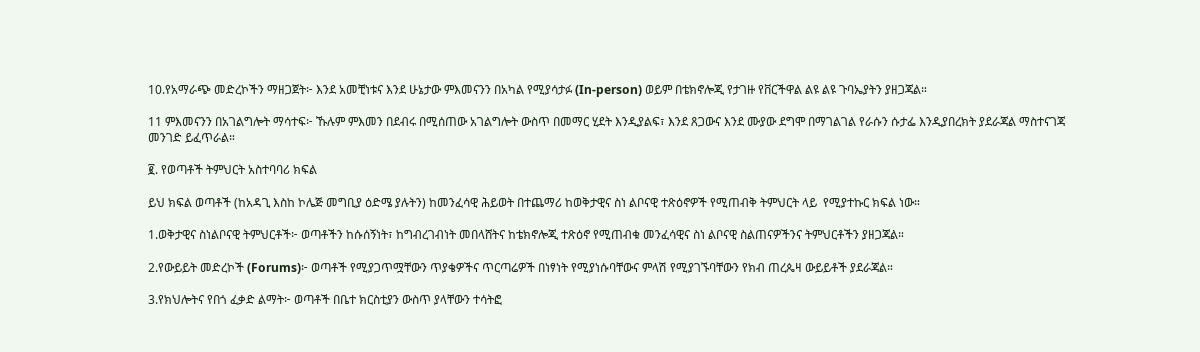10.የአማራጭ መድረኮችን ማዘጋጀት፦ እንደ አመቺነቱና እንደ ሁኔታው ምእመናንን በአካል የሚያሳታፉ (In-person) ወይም በቴክኖሎጂ የታገዙ የቨርችዋል ልዩ ልዩ ጉባኤያትን ያዘጋጃል።

11 ምእመናንን በአገልግሎት ማሳተፍ፦ ኹሉም ምእመን በደብሩ በሚሰጠው አገልግሎት ውስጥ በመማር ሂደት እንዲያልፍ፣ እንደ ጸጋውና እንደ ሙያው ደግሞ በማገልገል የራሱን ሱታፌ እንዲያበረክት ያደራጃል ማስተናገጃ መንገድ ይፈጥራል።

፪. የወጣቶች ትምህርት አስተባባሪ ክፍል

ይህ ክፍል ወጣቶች (ከአዳጊ እስከ ኮሌጅ መግቢያ ዕድሜ ያሉትን) ከመንፈሳዊ ሕይወት በተጨማሪ ከወቅታዊና ስነ ልቦናዊ ተጽዕኖዎች የሚጠብቅ ትምህርት ላይ  የሚያተኩር ክፍል ነው።

1.ወቅታዊና ስነልቦናዊ ትምህርቶች፦ ወጣቶችን ከሱሰኝነት፣ ከግብረገብነት መበላሸትና ከቴክኖሎጂ ተጽዕኖ የሚጠብቁ መንፈሳዊና ስነ ልቦናዊ ስልጠናዎችንና ትምህርቶችን ያዘጋጃል።

2.የውይይት መድረኮች (Forums)፦ ወጣቶች የሚያጋጥሟቸውን ጥያቄዎችና ጥርጣሬዎች በነፃነት የሚያነሱባቸውና ምላሽ የሚያገኙባቸውን የክብ ጠረጴዛ ውይይቶች ያደራጃል።

3.የክህሎትና የበጎ ፈቃድ ልማት፦ ወጣቶች በቤተ ክርስቲያን ውስጥ ያላቸውን ተሳትፎ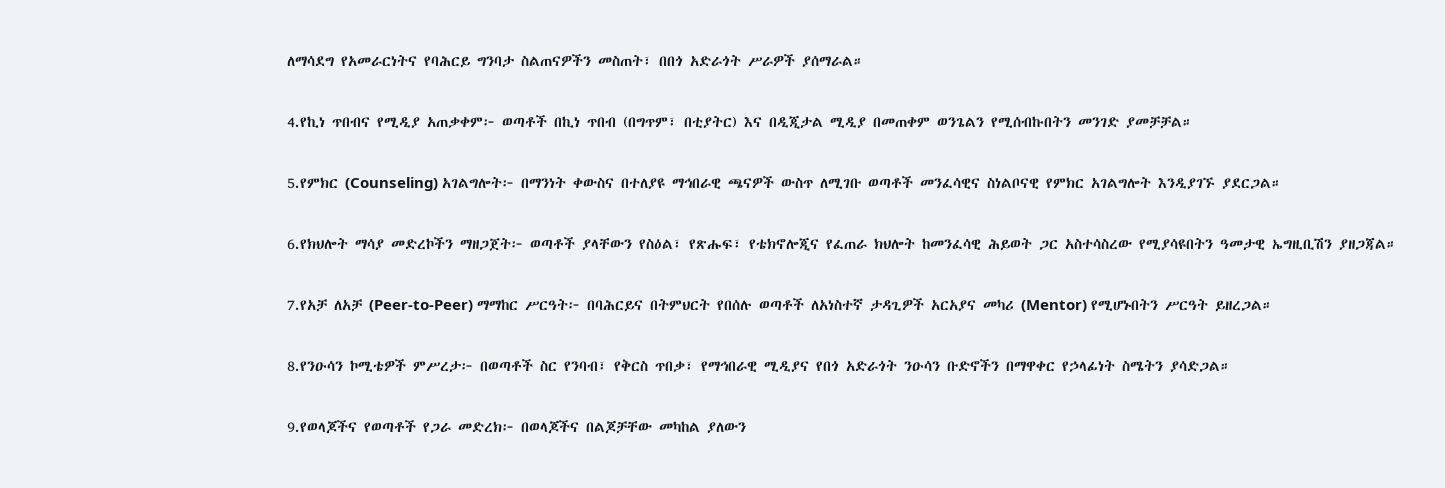ለማሳደግ የአመራርነትና የባሕርይ ግንባታ ስልጠናዎችን መስጠት፣ በበጎ አድራጎት ሥራዎች ያሰማራል።

4.የኪነ ጥበብና የሚዲያ አጠቃቀም፦ ወጣቶች በኪነ ጥበብ (በግጥም፣ በቲያትር) እና በዲጂታል ሚዲያ በመጠቀም ወንጌልን የሚሰብኩበትን መንገድ ያመቻቻል።

5.የምክር (Counseling) አገልግሎት፦ በማንነት ቀውስና በተለያዩ ማኅበራዊ ጫናዎች ውስጥ ለሚገቡ ወጣቶች መንፈሳዊና ስነልቦናዊ የምክር አገልግሎት እንዲያገኙ ያደርጋል።

6.የክህሎት ማሳያ መድረኮችን ማዘጋጀት፦ ወጣቶች ያላቸውን የስዕል፣ የጽሑፍ፣ የቴክኖሎጂና የፈጠራ ክህሎት ከመንፈሳዊ ሕይወት ጋር አስተሳስረው የሚያሳዩበትን ዓመታዊ ኤግዚቢሽን ያዘጋጃል።

7.የአቻ ለአቻ (Peer-to-Peer) ማማከር ሥርዓት፦ በባሕርይና በትምህርት የበሰሉ ወጣቶች ለአነስተኛ ታዳጊዎች አርአያና መካሪ (Mentor) የሚሆኑበትን ሥርዓት ይዘረጋል።

8.የንዑሳን ኮሚቴዎች ምሥረታ፦ በወጣቶች ስር የንባብ፣ የቅርስ ጥበቃ፣ የማኅበራዊ ሚዲያና የበጎ አድራጎት ንዑሳን ቡድኖችን በማዋቀር የኃላፊነት ስሜትን ያሳድጋል።

9.የወላጆችና የወጣቶች የጋራ መድረክ፦ በወላጆችና በልጆቻቸው መካከል ያለውን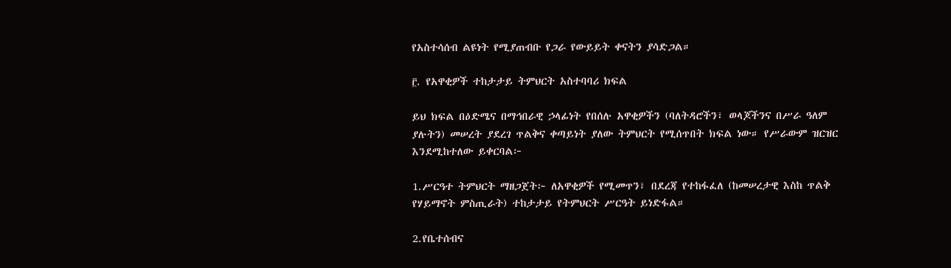የአስተሳሰብ ልዩነት የሚያጠብቡ የጋራ የውይይት ቀናትን ያሳድጋል።

፫. የአዋቂዎች ተከታታይ ትምህርት አስተባባሪ ክፍል

ይህ ክፍል በዕድሜና በማኅበራዊ ኃላፊነት የበሰሉ አዋቂዎችን (ባለትዳሮችን፣ ወላጆችንና በሥራ ዓለም ያሉትን) መሠረት ያደረገ ጥልቅና ቀጣይነት ያለው ትምህርት የሚሰጥበት ክፍል ነው። የሥራውም ዝርዝር እንደሚከተለው ይቀርባል፦

1.ሥርዓተ ትምህርት ማዘጋጀት፦ ለአዋቂዎች የሚመጥን፣ በደረጃ የተከፋፈለ (ከመሠረታዊ እስከ ጥልቅ የሃይማኖት ምስጢራት) ተከታታይ የትምህርት ሥርዓት ይነድፋል።

2.የቤተሰብና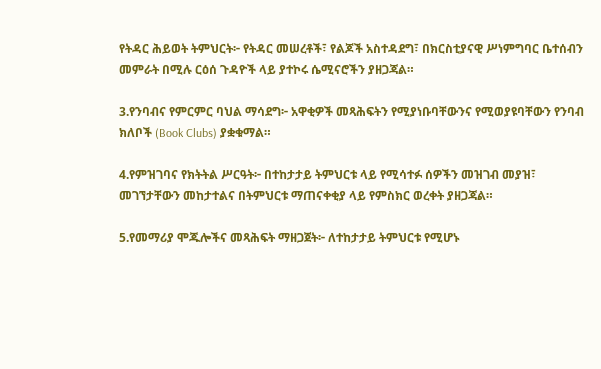የትዳር ሕይወት ትምህርት፦ የትዳር መሠረቶች፣ የልጆች አስተዳደግ፣ በክርስቲያናዊ ሥነምግባር ቤተሰብን መምራት በሚሉ ርዕሰ ጉዳዮች ላይ ያተኮሩ ሴሚናሮችን ያዘጋጃል።

3.የንባብና የምርምር ባህል ማሳደግ፦ አዋቂዎች መጻሕፍትን የሚያነቡባቸውንና የሚወያዩባቸውን የንባብ ክለቦች (Book Clubs) ያቋቁማል።

4.የምዝገባና የክትትል ሥርዓት፦ በተከታታይ ትምህርቱ ላይ የሚሳተፉ ሰዎችን መዝገብ መያዝ፣ መገኘታቸውን መከታተልና በትምህርቱ ማጠናቀቂያ ላይ የምስክር ወረቀት ያዘጋጃል።

5.የመማሪያ ሞጁሎችና መጻሕፍት ማዘጋጀት፦ ለተከታታይ ትምህርቱ የሚሆኑ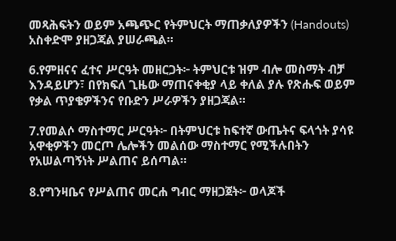መጻሕፍትን ወይም አጫጭር የትምህርት ማጠቃለያዎችን (Handouts) አስቀድሞ ያዘጋጃል ያሠራጫል።

6.የምዘናና ፈተና ሥርዓት መዘርጋት፦ ትምህርቱ ዝም ብሎ መስማት ብቻ እንዳይሆን፣ በየክፍለ ጊዜው ማጠናቀቂያ ላይ ቀለል ያሉ የጽሑፍ ወይም የቃል ጥያቄዎችንና የቡድን ሥራዎችን ያዘጋጃል።

7.የመልሶ ማስተማር ሥርዓት፦ በትምህርቱ ከፍተኛ ውጤትና ፍላጎት ያሳዩ አዋቂዎችን መርጦ ሌሎችን መልሰው ማስተማር የሚችሉበትን የአሠልጣኝነት ሥልጠና ይሰጣል።

8.የግንዛቤና የሥልጠና መርሐ ግብር ማዘጋጀት፦ ወላጆች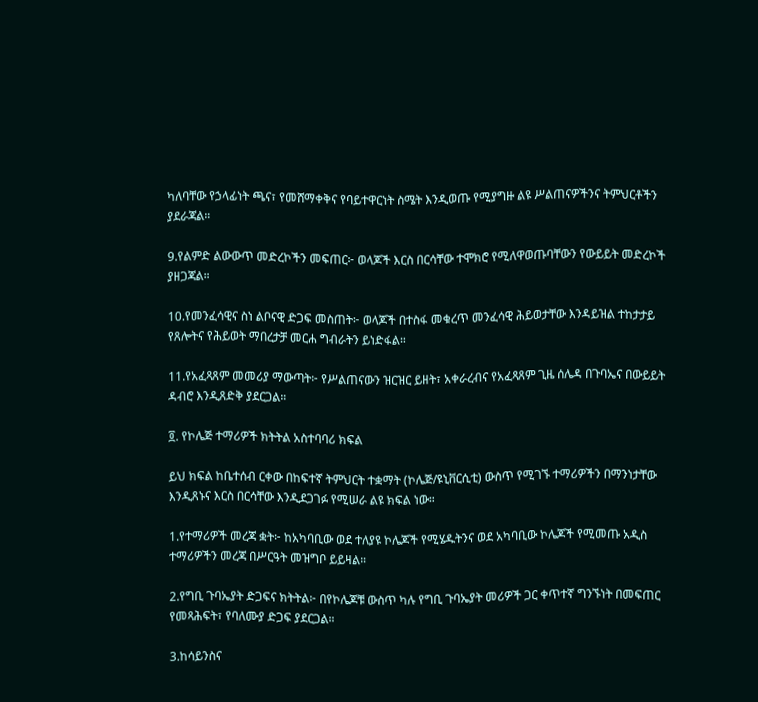ካለባቸው የኃላፊነት ጫና፣ የመሸማቀቅና የባይተዋርነት ስሜት እንዲወጡ የሚያግዙ ልዩ ሥልጠናዎችንና ትምህርቶችን ያደራጃል።

9.የልምድ ልውውጥ መድረኮችን መፍጠር፦ ወላጆች እርስ በርሳቸው ተሞክሮ የሚለዋወጡባቸውን የውይይት መድረኮች ያዘጋጃል።

10.የመንፈሳዊና ስነ ልቦናዊ ድጋፍ መስጠት፦ ወላጆች በተስፋ መቁረጥ መንፈሳዊ ሕይወታቸው እንዳይዝል ተከታታይ የጸሎትና የሕይወት ማበረታቻ መርሐ ግብራትን ይነድፋል።

11.የአፈጻጸም መመሪያ ማውጣት፦ የሥልጠናውን ዝርዝር ይዘት፣ አቀራረብና የአፈጻጸም ጊዜ ሰሌዳ በጉባኤና በውይይት ዳብሮ እንዲጸድቅ ያደርጋል።

፬. የኮሌጅ ተማሪዎች ክትትል አስተባባሪ ክፍል

ይህ ክፍል ከቤተሰብ ርቀው በከፍተኛ ትምህርት ተቋማት (ኮሌጅ/ዩኒቨርሲቲ) ውስጥ የሚገኙ ተማሪዎችን በማንነታቸው እንዲጸኑና እርስ በርሳቸው እንዲደጋገፉ የሚሠራ ልዩ ክፍል ነው።

1.የተማሪዎች መረጃ ቋት፦ ከአካባቢው ወደ ተለያዩ ኮሌጆች የሚሄዱትንና ወደ አካባቢው ኮሌጆች የሚመጡ አዲስ ተማሪዎችን መረጃ በሥርዓት መዝግቦ ይይዛል።

2.የግቢ ጉባኤያት ድጋፍና ክትትል፦ በየኮሌጆቹ ውስጥ ካሉ የግቢ ጉባኤያት መሪዎች ጋር ቀጥተኛ ግንኙነት በመፍጠር የመጻሕፍት፣ የባለሙያ ድጋፍ ያደርጋል።

3.ከሳይንስና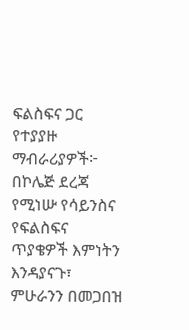ፍልስፍና ጋር የተያያዙ ማብራሪያዎች፦ በኮሌጅ ደረጃ የሚነሡ የሳይንስና የፍልስፍና ጥያቄዎች እምነትን እንዳያናጉ፣ ምሁራንን በመጋበዝ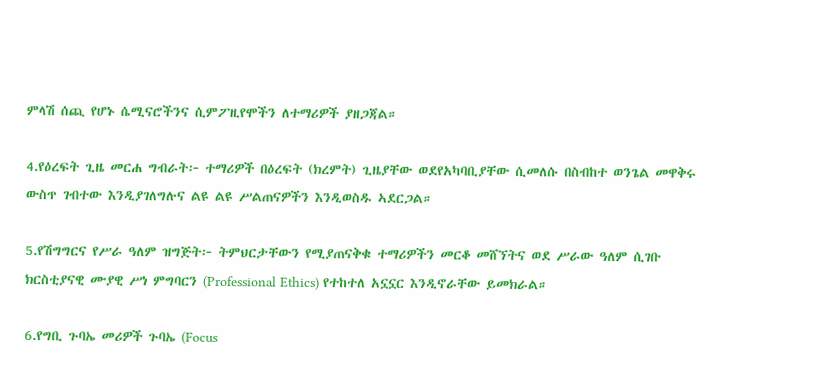ምላሽ ሰጪ የሆኑ ሴሚናሮችንና ሲምፖዚየሞችን ለተማሪዎች ያዘጋጃል።

4.የዕረፍት ጊዜ መርሐ ግብራት፦ ተማሪዎች በዕረፍት (ክረምት) ጊዜያቸው ወደየአካባቢያቸው ሲመለሱ በስብከተ ወንጌል መዋቅሩ ውስጥ ገብተው እንዲያገለግሉና ልዩ ልዩ ሥልጠናዎችን እንዲወስዱ ኣደርጋል።

5.የሽግግርና የሥራ ዓለም ዝግጅት፦ ትምህርታቸውን የሚያጠናቅቁ ተማሪዎችን መርቆ መሸኘትና ወደ ሥራው ዓለም ሲገቡ ክርስቲያናዊ ሙያዊ ሥነ ምግባርን (Professional Ethics) የተከተለ አኗኗር እንዲኖራቸው ይመክራል።

6.የግቢ ጉባኤ መሪዎች ጉባኤ (Focus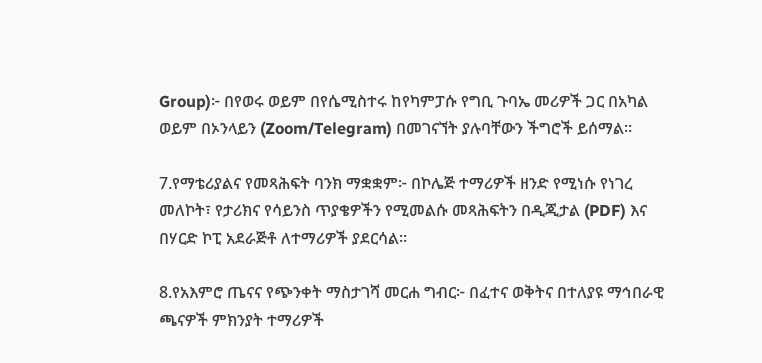Group)፦ በየወሩ ወይም በየሴሚስተሩ ከየካምፓሱ የግቢ ጉባኤ መሪዎች ጋር በአካል ወይም በኦንላይን (Zoom/Telegram) በመገናኘት ያሉባቸውን ችግሮች ይሰማል።

7.የማቴሪያልና የመጻሕፍት ባንክ ማቋቋም፦ በኮሌጅ ተማሪዎች ዘንድ የሚነሱ የነገረ መለኮት፣ የታሪክና የሳይንስ ጥያቄዎችን የሚመልሱ መጻሕፍትን በዲጂታል (PDF) እና በሃርድ ኮፒ አደራጅቶ ለተማሪዎች ያደርሳል።

8.የአእምሮ ጤናና የጭንቀት ማስታገሻ መርሐ ግብር፦ በፈተና ወቅትና በተለያዩ ማኅበራዊ ጫናዎች ምክንያት ተማሪዎች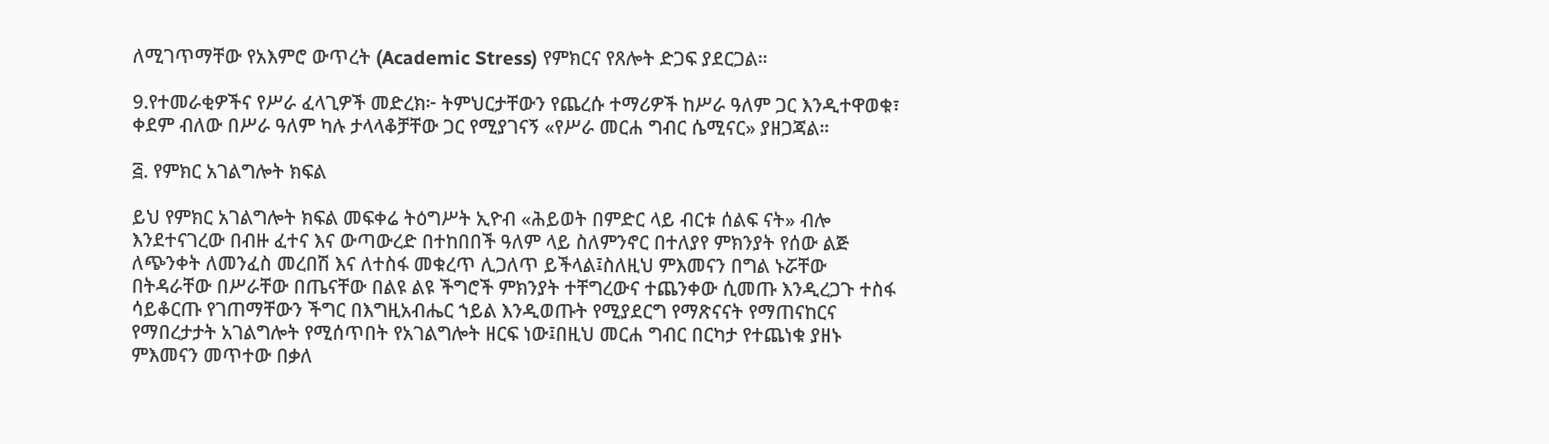ለሚገጥማቸው የአእምሮ ውጥረት (Academic Stress) የምክርና የጸሎት ድጋፍ ያደርጋል።

9.የተመራቂዎችና የሥራ ፈላጊዎች መድረክ፦ ትምህርታቸውን የጨረሱ ተማሪዎች ከሥራ ዓለም ጋር እንዲተዋወቁ፣ ቀደም ብለው በሥራ ዓለም ካሉ ታላላቆቻቸው ጋር የሚያገናኝ «የሥራ መርሐ ግብር ሴሚናር» ያዘጋጃል።

፭. የምክር አገልግሎት ክፍል

ይህ የምክር አገልግሎት ክፍል መፍቀሬ ትዕግሥት ኢዮብ «ሕይወት በምድር ላይ ብርቱ ሰልፍ ናት» ብሎ እንደተናገረው በብዙ ፈተና እና ውጣውረድ በተከበበች ዓለም ላይ ስለምንኖር በተለያየ ምክንያት የሰው ልጅ ለጭንቀት ለመንፈስ መረበሽ እና ለተስፋ መቁረጥ ሊጋለጥ ይችላል፤ስለዚህ ምእመናን በግል ኑሯቸው በትዳራቸው በሥራቸው በጤናቸው በልዩ ልዩ ችግሮች ምክንያት ተቸግረውና ተጨንቀው ሲመጡ እንዲረጋጉ ተስፋ ሳይቆርጡ የገጠማቸውን ችግር በእግዚአብሔር ኀይል እንዲወጡት የሚያደርግ የማጽናናት የማጠናከርና የማበረታታት አገልግሎት የሚሰጥበት የአገልግሎት ዘርፍ ነው፤በዚህ መርሐ ግብር በርካታ የተጨነቁ ያዘኑ ምእመናን መጥተው በቃለ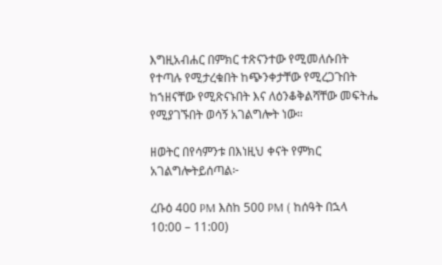እግዚአብሐር በምክር ተጽናንተው የሚመለሱበት የተጣሉ የሚታረቁበት ከጭንቀታቸው የሚረጋጉበት ከኀዘናቸው የሚጽናኑበት እና ለዕንቆቅልሻቸው መፍትሔ የሚያገኙበት ወሳኝ አገልግሎት ነው።

ዘወትር በየሳምንቱ በእነዚህ ቀናት የምክር አገልግሎትይሰጣል፦

ረቡዕ 400 PM እስከ 500 PM ( ከሰዓት በኋላ 10:00 – 11:00)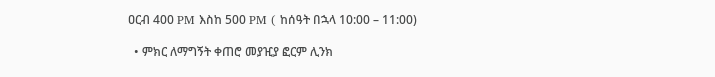ዐርብ 400 PM እስከ 500 PM ( ከሰዓት በኋላ 10:00 – 11:00)

  • ምክር ለማግኝት ቀጠሮ መያዢያ ፎርም ሊንክ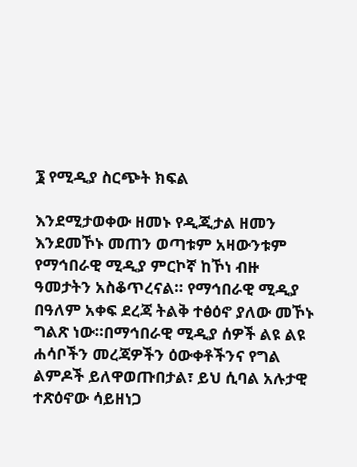፮ የሚዲያ ስርጭት ክፍል

እንደሚታወቀው ዘመኑ የዲጂታል ዘመን እንደመኾኑ መጠን ወጣቱም አዛውንቱም የማኅበራዊ ሚዲያ ምርኮኛ ከኾነ ብዙ ዓመታትን አስቆጥረናል። የማኅበራዊ ሚዲያ በዓለም አቀፍ ደረጃ ትልቅ ተፅዕኖ ያለው መኾኑ ግልጽ ነው።በማኅበራዊ ሚዲያ ሰዎች ልዩ ልዩ ሐሳቦችን መረጃዎችን ዕውቀቶችንና የግል ልምዶች ይለዋወጡበታል፣ ይህ ሲባል አሉታዊ ተጽዕኖው ሳይዘነጋ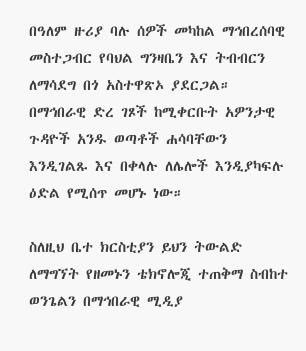በዓለም ዙሪያ ባሉ ሰዎች መካከል ማኅበረሰባዊ መስተጋብር የባህል ግንዛቤን እና ትብብርን ለማሳደግ በጎ አስተዋጽኦ ያደርጋል። በማኅበራዊ ድረ ገጾች ከሚቀርቡት አዎንታዊ ጉዳዮች አንዱ ወጣቶች ሐሳባቸውን እንዲገልጹ እና በቀላሉ ለሌሎች እንዲያካፍሉ ዕድል የሚሰጥ መሆኑ ነው።

ስለዚህ ቤተ ክርስቲያን ይህን ትውልድ ለማግኘት የዘመኑን ቴክኖሎጂ ተጠቅማ ስብከተ ወንጌልን በማኅበራዊ ሚዲያ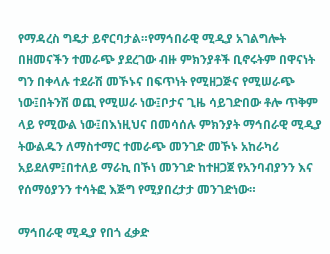የማዳረስ ግዴታ ይኖርባታል።የማኅበራዊ ሚዲያ አገልግሎት በዘመናችን ተመራጭ ያደረገው ብዙ ምክንያቶች ቢኖሩትም በዋናነት ግን በቀላሉ ተደራሽ መኾኑና በፍጥነት የሚዘጋጅና የሚሠራጭ ነው፤በትንሽ ወጪ የሚሠራ ነው፤ቦታና ጊዜ ሳይገድበው ቶሎ ጥቅም ላይ የሚውል ነው፤በእነዚህና በመሳሰሉ ምክንያት ማኅበራዊ ሚዲያ ትውልዱን ለማስተማር ተመራጭ መንገድ መኾኑ አከራካሪ አይደለም፤በተለይ ማራኪ በኾነ መንገድ ከተዘጋጀ የአንባብያንን እና የሰማዕያንን ተሳትፎ እጅግ የሚያበረታታ መንገድነው።

ማኅበራዊ ሚዲያ የበጎ ፈቃድ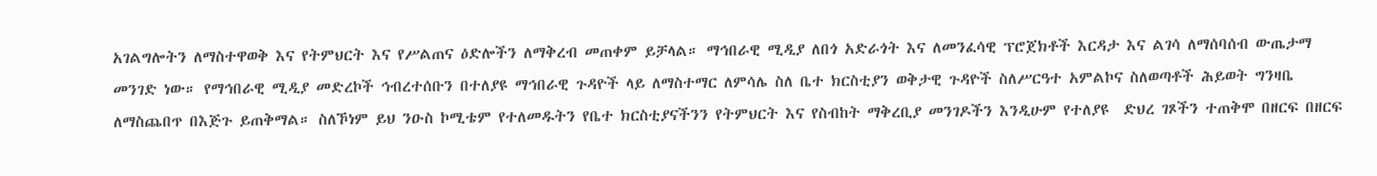አገልግሎትን ለማስተዋወቅ እና የትምህርት እና የሥልጠና ዕድሎችን ለማቅረብ መጠቀም ይቻላል። ማኅበራዊ ሚዲያ ለበጎ አድራጎት እና ለመንፈሳዊ ፕሮጀክቶች እርዳታ እና ልገሳ ለማሰባሰብ ውጤታማ መንገድ ነው። የማኅበራዊ ሚዲያ መድረኮች ኅብረተሰቡን በተለያዩ ማኅበራዊ ጉዳዮች ላይ ለማስተማር ለምሳሌ ስለ ቤተ ክርስቲያን ወቅታዊ ጉዳዮች ስለሥርዓተ አምልኮና ስለወጣቶች ሕይወት ግንዛቤ ለማስጨበጥ በእጅጉ ይጠቅማል። ስለኾነም ይህ ንዑስ ኮሚቴም የተለመዱትን የቤተ ክርስቲያናችንን የትምህርት እና የስብከት ማቅረቢያ መንገዶችን እንዲሁም የተለያዩ  ድህረ ገጾችን ተጠቅሞ በዘርፍ በዘርፍ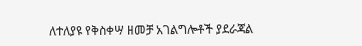ለተለያዩ የቅስቀሣ ዘመቻ አገልግሎቶች ያደራጃል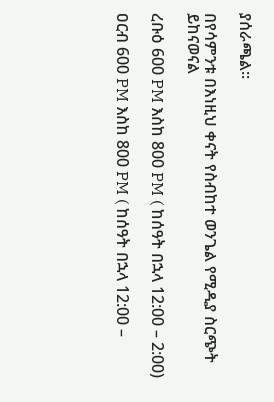ያሰራጫል።

በየሳምንቱ በእነዚህ ቀናት የስብከተ ወንጌል የሚዲያ ስርጭት ይከናወናል

ረቡዕ 600 PM እስከ 800 PM ( ከሰዓት በኋላ 12:00 – 2:00)

ዐርብ 600 PM እስከ 800 PM ( ከሰዓት በኋላ 12:00 –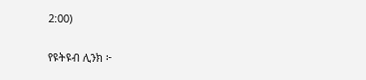2:00)

የዩትዩብ ሊንክ ፦